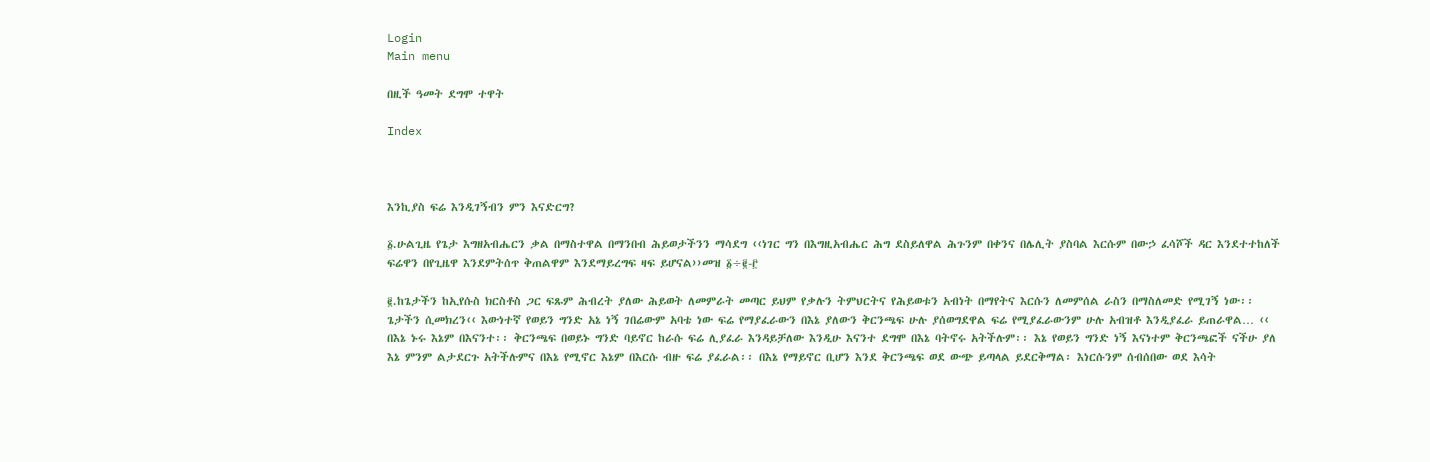Login
Main menu

በዚች ዓመት ደግሞ ተዋት

Index



እንኪያስ ፍሬ እንዲገኝብን ምን እናድርግ?

፩.ሁልጊዜ የጌታ እግዘአብሔርን ቃል በማስተዋል በማንበብ ሕይወታችንን ማሳደግ ‹‹ነገር ግን በእግዚአብሔር ሕግ ደስይለዋል ሕጉንም በቀንና በሌሊት ያስባል እርሱም በውኃ ፈሳሾች ዳር እንደተተከለች ፍሬዋን በየጊዜዋ እንደምትሰጥ ቅጠልዋም እንደማይረግፍ ዛፍ ይሆናል››መዝ ፩÷፪-፫

፪.ከጌታችን ከኢየሱስ ክርስቶስ ጋር ፍጹም ሕብረት ያለው ሕይወት ለመምራት መጣር ይህም የቃሉን ትምህርትና የሕይወቱን አብነት በማየትና እርሱን ለመምሰል ራስን በማስለመድ የሚገኝ ነው፡፡ ጌታችን ሲመክረን‹‹ እውነተኛ የወይን ግንድ አኔ ነኝ ገበሬውም አባቴ ነው ፍሬ የማያፈራውን በእኔ ያለውን ቅርንጫፍ ሁሉ ያሰወግደዋል ፍሬ የሚያፈራውንም ሁሉ አብዝቶ እንዲያፈራ ይጠራዋል… ‹‹ በእኔ ኑሩ እኔም በእናንተ፡፡ ቅርንጫፍ በወይኑ ግንድ ባይኖር ከራሱ ፍሬ ሊያፈራ እንዳይቻለው እንዲሁ እናንተ ደግሞ በእኔ ባትኖሩ አትችሉም፡፡ እኔ የወይን ግንድ ነኝ እናነተም ቅርንጫፎች ናችሁ ያለ እኔ ምንም ልታደርጉ አትችሉምና በእኔ የሚኖር እኔም በእርሱ ብዙ ፍሬ ያፈራል፡፡ በእኔ የማይኖር ቢሆን እንደ ቅርንጫፍ ወደ ውጭ ይጣላል ይደርቅማል፡ እነርሱንም ሰብሰበው ወደ እሳት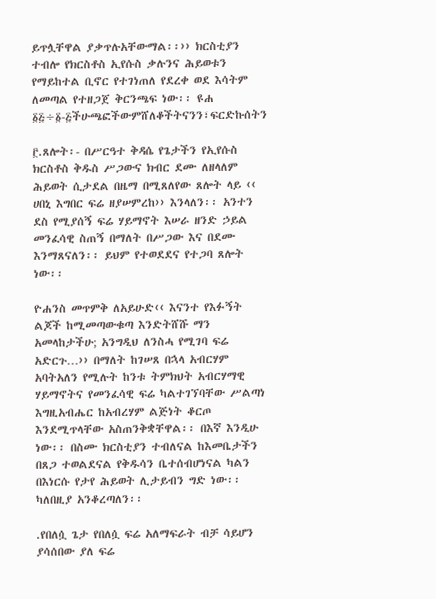ይጥሏቸዋል ያቃጥሉአቸውማል፡፡›› ክርስቲያን ተብሎ የክርስቶስ ኢየሱስ ቃሉንና ሕይወቱን የማይከተል ቢኖር የተገነጠለ የደረቀ ወደ እሳትም ለመጣል የተዘጋጀ ቅርንጫፍ ነው፡፡ ዩሐ ፩፭÷፩-፭ችሁጫፎችውምሸለቆችትናንን፣ፍርድኩሰትን

፫.ጸሎት፡- በሥርዓተ ቅዳሴ የጌታችን የኢየሱስ ክርስቶስ ቅዱስ ሥጋውና ክብር ደሙ ለዘላለም ሕይወት ሲታደል በዜማ በሚጸለየው ጸሎት ላይ ‹‹ ሀበኒ እግበር ፍሬ ዘያሠምረከ›› እንላለን፡፡ አንተን ደስ የሚያሰኝ ፍሬ ሃይማኖት እሠራ ዘንድ ኃይል መንፈሳዊ ስጠኝ በማለት በሥጋው እና በደሙ እንማጸናለን፡፡ ይህም የተወደደና የተጋባ ጸሎት ነው፡፡

ዮሐንስ መጥምቅ ለአይሁድ‹‹ እናንተ የእፉኝት ልጆች ከሚመጣውቁጣ እንድትሸሹ ማን አመላከታችሁ; አንግዲህ ለንስሓ የሚገባ ፍሬ አድርጉ…›› በማለት ከገሠጸ በኋላ አብርሃም አባትአለን የሚሉት ከንቱ ትምክህት አብርሃማዊ ሃይማኖትና የመንፈሳዊ ፍሬ ካልተገኘባቸው ሥልጣነ እግዚአብሔር ከአብረሃም ልጅነት ቆርጦ እንደሚጥላቸው አስጠንቅቋቸዋል፡፡ በእኛ እንዲሁ ነው፡፡ በስሙ ክርስቲያን ተብለናል ከእመቤታችን በጸጋ ተወልደናል የቅዱሳን ቤተሰብሆነናል ካልን በእነርሱ የታየ ሕይወት ሊታይብን ግድ ነው፡፡ ካለበዚያ አንቆረጣለን፡፡

.የበለሷ ጌታ የበለሷ ፍሬ አለማፍራት ብቻ ሳይሆን ያሳሰበው ያለ ፍሬ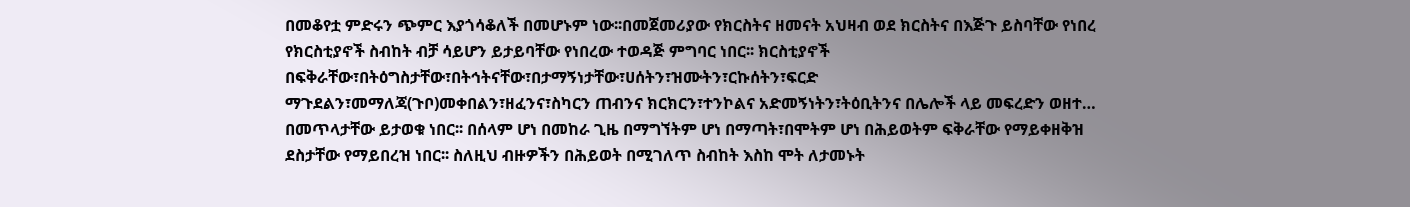በመቆየቷ ምድሩን ጭምር እያጎሳቆለች በመሆኑም ነው፡፡በመጀመሪያው የክርስትና ዘመናት አህዛብ ወደ ክርስትና በእጅጉ ይስባቸው የነበረ የክርስቲያኖች ስብከት ብቻ ሳይሆን ይታይባቸው የነበረው ተወዳጅ ምግባር ነበር፡፡ ክርስቲያኖች በፍቅራቸው፣በትዕግስታቸው፣በትኅትናቸው፣በታማኝነታቸው፣ሀሰትን፣ዝሙትን፣ርኩሰትን፣ፍርድ ማጉደልን፣መማለጃ(ጉቦ)መቀበልን፣ዘፈንና፣ስካርን ጠብንና ክርክርን፣ተንኮልና አድመኝነትን፣ትዕቢትንና በሌሎች ላይ መፍረድን ወዘተ… በመጥላታቸው ይታወቁ ነበር፡፡ በሰላም ሆነ በመከራ ጊዜ በማግኘትም ሆነ በማጣት፣በሞትም ሆነ በሕይወትም ፍቅራቸው የማይቀዘቅዝ ደስታቸው የማይበረዝ ነበር፡፡ ስለዚህ ብዙዎችን በሕይወት በሚገለጥ ስብከት እስከ ሞት ለታመኑት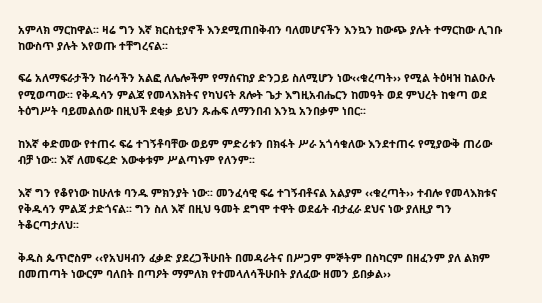አምላክ ማርከዋል፡፡ ዛሬ ግን እኛ ክርስቲያኖች እንደሚጠበቅብን ባለመሆናችን እንኳን ከውጭ ያሉት ተማርከው ሊገቡ ከውስጥ ያሉት እየወጡ ተቸግረናል፡፡

ፍሬ አለማፍራታችን ከራሳችን አልፎ ለሌሎችም የማሰናከያ ድንጋይ ስለሚሆን ነው‹‹ቁረጣት›› የሚል ትዕዛዝ ከልዑሉ የሚወጣው፡፡ የቅዱሳን ምልጃ የመላእክትና የካህናት ጸሎት ጌታ እግዚአብሔርን ከመዓት ወደ ምህረት ከቁጣ ወደ ትዕግሥት ባይመልሰው በዚህች ደቂቃ ይህን ጹሑፍ ለማንበብ እንኳ አንበቃም ነበር፡፡

ከእኛ ቀድመው የተጠሩ ፍሬ ተገኝቶባቸው ወይም ምድሪቱን በክፋት ሥራ አጎሳቁለው እንደተጠሩ የሚያውቅ ጠሪው ብቻ ነው፡፡ እኛ ለመፍረድ እውቀቱም ሥልጣኑም የለንም፡፡

እኛ ግን የቆየነው ከሁለቱ ባንዱ ምክንያት ነው፡፡ መንፈሳዊ ፍሬ ተገኝብቶናል አልያም ‹‹ቁረጣት›› ተብሎ የመላእክቱና የቅዱሳን ምልጃ ታድጎናል፡፡ ግን ስለ እኛ በዚህ ዓመት ደግሞ ተዋት ወደፊት ብታፈራ ደህና ነው ያለዚያ ግን ትቆርጣታለህ፡፡

ቅዱስ ጴጥሮስም ‹‹የአህዛብን ፈቃድ ያደረጋችሁበት በመዳራትና በሥጋም ምኞትም በስካርም በዘፈንም ያለ ልክም በመጠጣት ነውርም ባለበት በጣዖት ማምለክ የተመላለሳችሁበት ያለፈው ዘመን ይበቃል››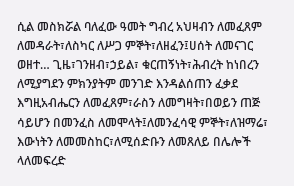ሲል መስክሯል ባለፈው ዓመት ግብረ አህዛብን ለመፈጸም ለመዳራት፣ለስካር ለሥጋ ምኞት፣ለዘፈን፤ሀሰት ለመናገር ወዘተ… ጊዜ፣ገንዘብ፣ኃይል፣ ቁርጠኝነት፣ሕብረት ከነበረን ለሚያግደን ምክንያትም መንገድ እንዳልሰጠን ፈቃደ እግዚአብሔርን ለመፈጸም፣ራስን ለመግዛት፣በወይን ጠጅ ሳይሆን በመንፈስ ለመሞላት፤ለመንፈሳዊ ምኞት፣ለዝማሬ፣ እውነትን ለመመስከር፣ለሚሰድቡን ለመጸለይ በሌሎች ላለመፍረድ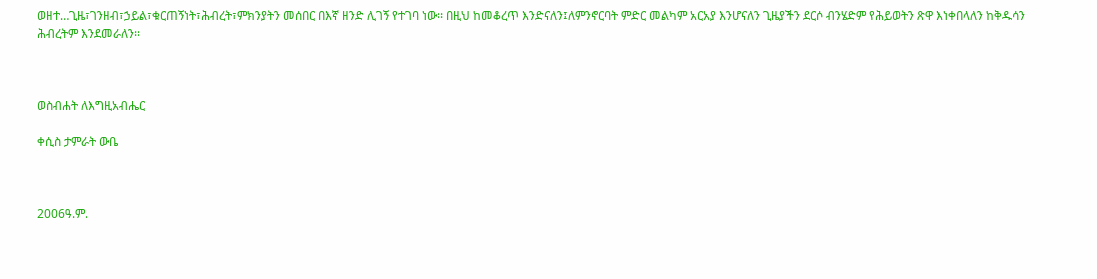ወዘተ…ጊዜ፣ገንዘብ፣ኃይል፣ቁርጠኝነት፣ሕብረት፣ምክንያትን መሰበር በእኛ ዘንድ ሊገኝ የተገባ ነው፡፡ በዚህ ከመቆረጥ እንድናለን፤ለምንኖርባት ምድር መልካም አርአያ እንሆናለን ጊዜያችን ደርሶ ብንሄድም የሕይወትን ጽዋ እነቀበላለን ከቅዱሳን ሕብረትም እንደመራለን፡፡



ወስብሐት ለእግዚአብሔር

ቀሲስ ታምራት ውቤ



2006ዓ.ም.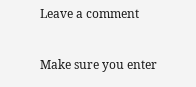Leave a comment

Make sure you enter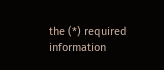the (*) required information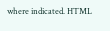where indicated. HTML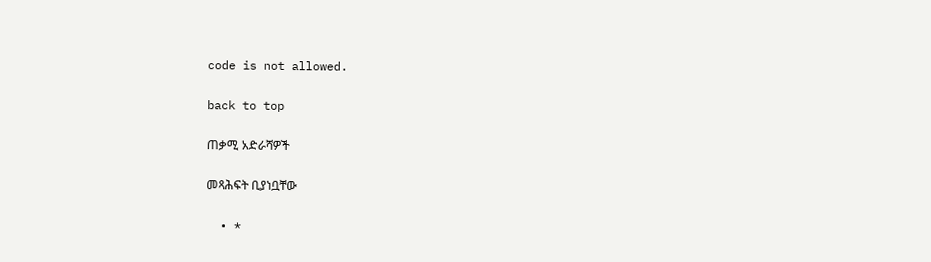code is not allowed.

back to top

ጠቃሚ አድራሻዎች

መጻሕፍት ቢያነቧቸው

  • *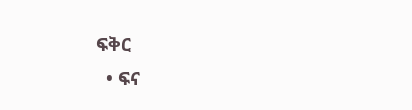ፍቅር
  • ፍና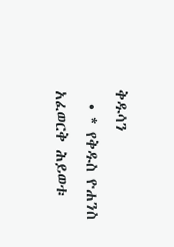ቅዱሳን
  • * የቅዱስ ዮሐንስ አፈወርቅ ሕይወቱ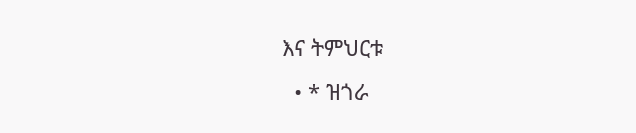እና ትምህርቱ
  • * ዝጎራ